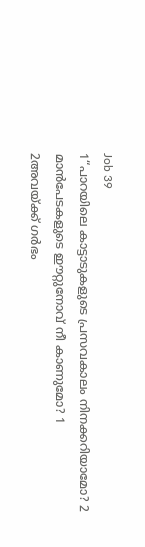Job 39
1“പാറയിലെ കാട്ടാടുകളുടെ പ്രസവകാലം നിനക്കറിയാമോ? 2 മാൻപേടകളുടെ ഈറ്റുനോവ് നീ കാണുമോ? 1
2അവയ്ക്ക് ഗർഭം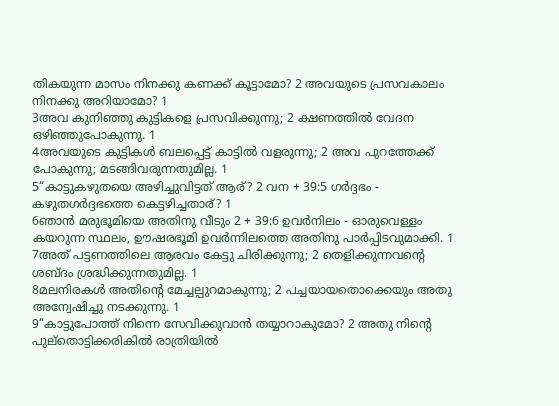തികയുന്ന മാസം നിനക്കു കണക്ക് കൂട്ടാമോ? 2 അവയുടെ പ്രസവകാലം നിനക്കു അറിയാമോ? 1
3അവ കുനിഞ്ഞു കുട്ടികളെ പ്രസവിക്കുന്നു; 2 ക്ഷണത്തിൽ വേദന ഒഴിഞ്ഞുപോകുന്നു. 1
4അവയുടെ കുട്ടികൾ ബലപ്പെട്ട് കാട്ടിൽ വളരുന്നു; 2 അവ പുറത്തേക്ക് പോകുന്നു; മടങ്ങിവരുന്നതുമില്ല. 1
5“കാട്ടുകഴുതയെ അഴിച്ചുവിട്ടത് ആര്? 2 വന + 39:5 ഗർദ്ദഭം - കഴുതഗർദ്ദഭത്തെ കെട്ടഴിച്ചതാര്? 1
6ഞാൻ മരുഭൂമിയെ അതിനു വീടും 2 + 39:6 ഉവർനിലം - ഓരുവെള്ളം കയറുന്ന സ്ഥലം, ഊഷരഭൂമി ഉവർന്നിലത്തെ അതിനു പാർപ്പിടവുമാക്കി. 1
7അത് പട്ടണത്തിലെ ആരവം കേട്ടു ചിരിക്കുന്നു; 2 തെളിക്കുന്നവന്റെ ശബ്ദം ശ്രദ്ധിക്കുന്നതുമില്ല. 1
8മലനിരകൾ അതിന്റെ മേച്ചല്പുറമാകുന്നു; 2 പച്ചയായതൊക്കെയും അതു അന്വേഷിച്ചു നടക്കുന്നു. 1
9“കാട്ടുപോത്ത് നിന്നെ സേവിക്കുവാൻ തയ്യാറാകുമോ? 2 അതു നിന്റെ പുല്തൊട്ടിക്കരികിൽ രാത്രിയിൽ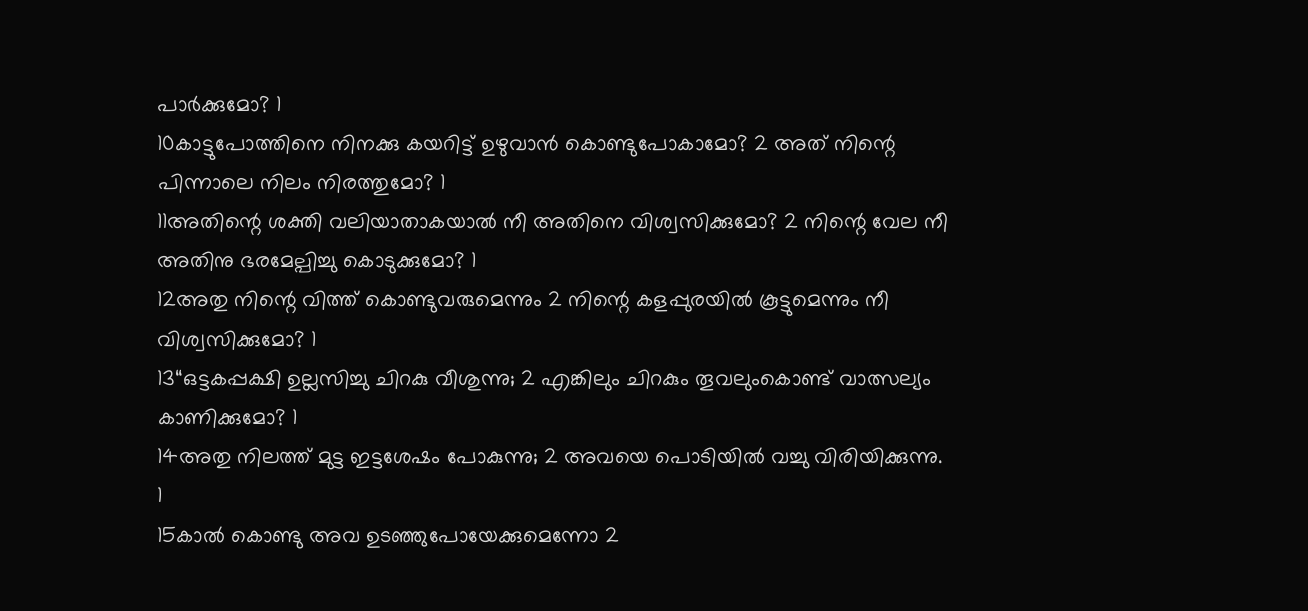പാർക്കുമോ? 1
10കാട്ടുപോത്തിനെ നിനക്കു കയറിട്ട് ഉഴുവാൻ കൊണ്ടുപോകാമോ? 2 അത് നിന്റെ പിന്നാലെ നിലം നിരത്തുമോ? 1
11അതിന്റെ ശക്തി വലിയാതാകയാൽ നീ അതിനെ വിശ്വസിക്കുമോ? 2 നിന്റെ വേല നീ അതിനു ഭരമേല്പിച്ചു കൊടുക്കുമോ? 1
12അതു നിന്റെ വിത്ത് കൊണ്ടുവരുമെന്നും 2 നിന്റെ കളപ്പുരയിൽ കൂട്ടുമെന്നും നീ വിശ്വസിക്കുമോ? 1
13“ഒട്ടകപ്പക്ഷി ഉല്ലസിച്ചു ചിറകു വീശുന്നു; 2 എങ്കിലും ചിറകും തൂവലുംകൊണ്ട് വാത്സല്യം കാണിക്കുമോ? 1
14അതു നിലത്ത് മുട്ട ഇട്ടശേഷം പോകുന്നു; 2 അവയെ പൊടിയിൽ വച്ചു വിരിയിക്കുന്നു. 1
15കാൽ കൊണ്ടു അവ ഉടഞ്ഞുപോയേക്കുമെന്നോ 2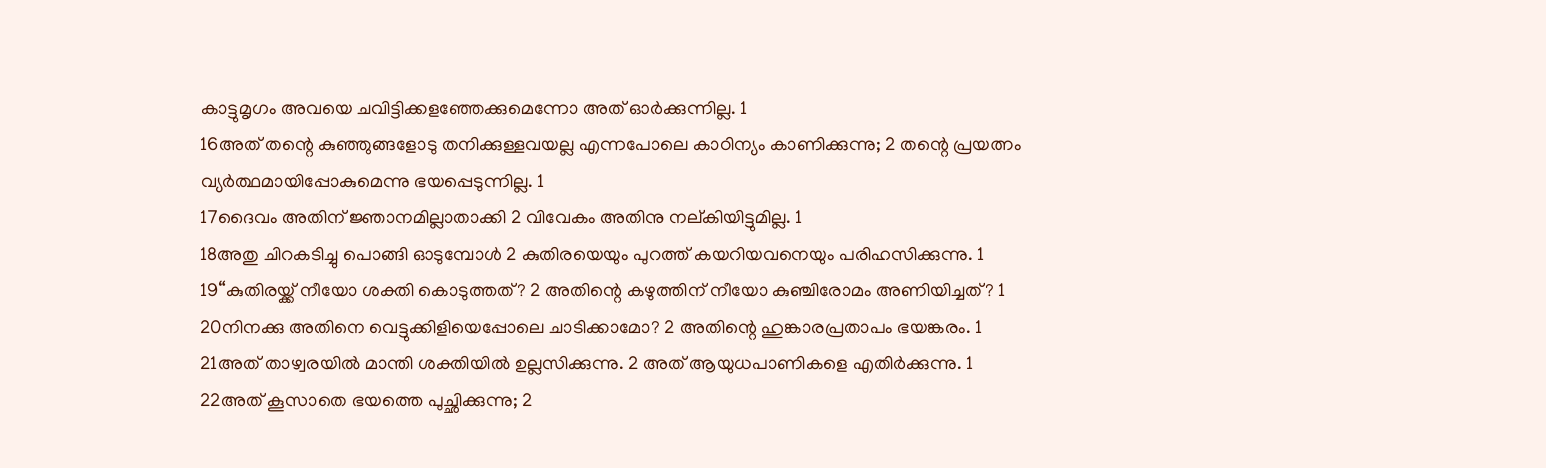കാട്ടുമൃഗം അവയെ ചവിട്ടിക്കളഞ്ഞേക്കുമെന്നോ അത് ഓർക്കുന്നില്ല. 1
16അത് തന്റെ കുഞ്ഞുങ്ങളോടു തനിക്കുള്ളവയല്ല എന്നപോലെ കാഠിന്യം കാണിക്കുന്നു; 2 തന്റെ പ്രയത്നം വ്യർത്ഥമായിപ്പോകുമെന്നു ഭയപ്പെടുന്നില്ല. 1
17ദൈവം അതിന് ജ്ഞാനമില്ലാതാക്കി 2 വിവേകം അതിനു നല്കിയിട്ടുമില്ല. 1
18അതു ചിറകടിച്ചു പൊങ്ങി ഓടുമ്പോൾ 2 കുതിരയെയും പുറത്ത് കയറിയവനെയും പരിഹസിക്കുന്നു. 1
19“കുതിരയ്ക്ക് നീയോ ശക്തി കൊടുത്തത്? 2 അതിന്റെ കഴുത്തിന് നീയോ കുഞ്ചിരോമം അണിയിച്ചത്? 1
20നിനക്കു അതിനെ വെട്ടുക്കിളിയെപ്പോലെ ചാടിക്കാമോ? 2 അതിന്റെ ഹുങ്കാരപ്രതാപം ഭയങ്കരം. 1
21അത് താഴ്വരയിൽ മാന്തി ശക്തിയിൽ ഉല്ലസിക്കുന്നു. 2 അത് ആയുധപാണികളെ എതിർക്കുന്നു. 1
22അത് കൂസാതെ ഭയത്തെ പുച്ഛിക്കുന്നു; 2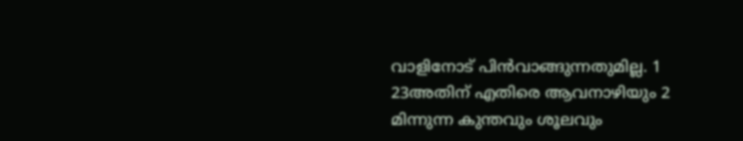വാളിനോട് പിൻവാങ്ങുന്നതുമില്ല. 1
23അതിന് എതിരെ ആവനാഴിയും 2 മിന്നുന്ന കുന്തവും ശൂലവും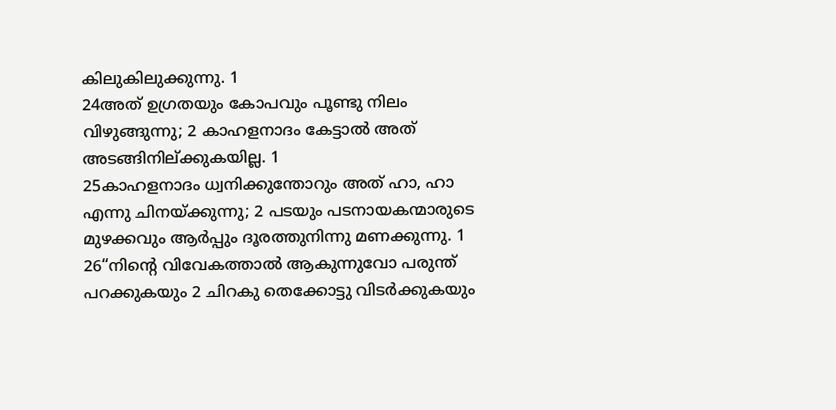കിലുകിലുക്കുന്നു. 1
24അത് ഉഗ്രതയും കോപവും പൂണ്ടു നിലം വിഴുങ്ങുന്നു; 2 കാഹളനാദം കേട്ടാൽ അത് അടങ്ങിനില്ക്കുകയില്ല. 1
25കാഹളനാദം ധ്വനിക്കുന്തോറും അത് ഹാ, ഹാ എന്നു ചിനയ്ക്കുന്നു; 2 പടയും പടനായകന്മാരുടെ മുഴക്കവും ആർപ്പും ദൂരത്തുനിന്നു മണക്കുന്നു. 1
26“നിന്റെ വിവേകത്താൽ ആകുന്നുവോ പരുന്ത് പറക്കുകയും 2 ചിറകു തെക്കോട്ടു വിടർക്കുകയും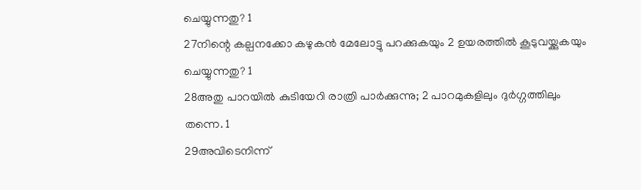ചെയ്യുന്നതു? 1
27നിന്റെ കല്പനക്കോ കഴുകൻ മേലോട്ടു പറക്കുകയും 2 ഉയരത്തിൽ കൂടുവയ്ക്കുകയും ചെയ്യുന്നതു? 1
28അതു പാറയിൽ കുടിയേറി രാത്രി പാർക്കുന്നു; 2 പാറമുകളിലും ദുർഗ്ഗത്തിലും തന്നെ. 1
29അവിടെനിന്ന്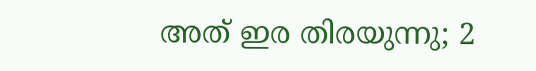അത് ഇര തിരയുന്നു; 2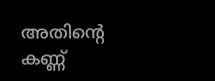അതിന്റെ കണ്ണ്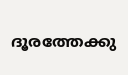ദൂരത്തേക്കു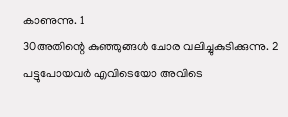കാണുന്നു. 1
30അതിന്റെ കുഞ്ഞുങ്ങൾ ചോര വലിച്ചുകുടിക്കുന്നു. 2 പട്ടുപോയവർ എവിടെയോ അവിടെ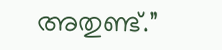അതുണ്ട്.”